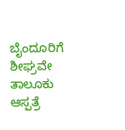ಬೈಂದೂರಿಗೆ ಶೀಘ್ರವೇ ತಾಲೂಕು ಆಸ್ಪತ್ರೆ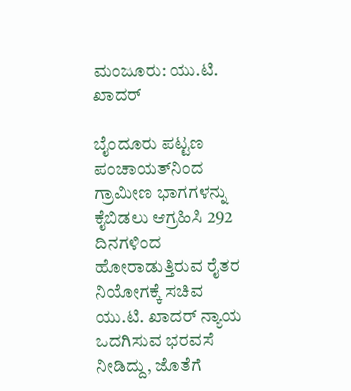ಮಂಜೂರು: ಯು.ಟಿ. ಖಾದರ್

ಬೈಂದೂರು ಪಟ್ಟಣ ಪಂಚಾಯತ್‌ನಿಂದ ಗ್ರಾಮೀಣ ಭಾಗಗಳನ್ನು ಕೈಬಿಡಲು ಆಗ್ರಹಿಸಿ 292 ದಿನಗಳಿಂದ ಹೋರಾಡುತ್ತಿರುವ ರೈತರ ನಿಯೋಗಕ್ಕೆ ಸಚಿವ ಯು.ಟಿ. ಖಾದರ್ ನ್ಯಾಯ ಒದಗಿಸುವ ಭರವಸೆ ನೀಡಿದ್ದು, ಜೊತೆಗೆ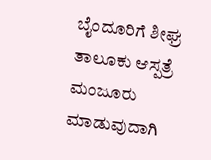ಬೈಂದೂರಿಗೆ ಶೀಘ್ರ ತಾಲೂಕು ಆಸ್ಪತ್ರೆ ಮಂಜೂರು ಮಾಡುವುದಾಗಿ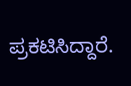ಪ್ರಕಟಿಸಿದ್ದಾರೆ.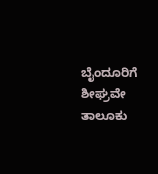ಬೈಂದೂರಿಗೆ ಶೀಘ್ರವೇ ತಾಲೂಕು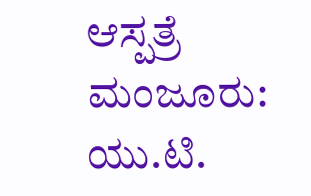ಆಸ್ಪತ್ರೆ ಮಂಜೂರು: ಯು.ಟಿ.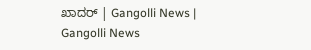ಖಾದರ್ | Gangolli News | Gangolli News